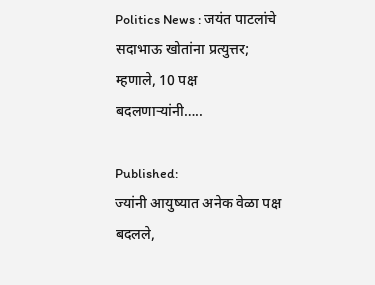Politics News : जयंत पाटलांचे सदाभाऊ खोतांना प्रत्युत्तर; म्हणाले, 10 पक्ष बदलणाऱ्यांनी…..

Published:
ज्यांनी आयुष्यात अनेक वेळा पक्ष बदलले,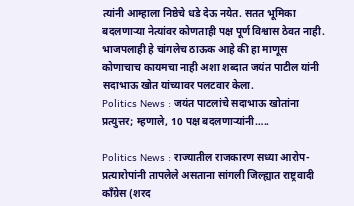त्यांनी आम्हाला निष्ठेचे धडे देऊ नयेत. सतत भूमिका बदलणाऱ्या नेत्यांवर कोणताही पक्ष पूर्ण विश्वास ठेवत नाही. भाजपलाही हे चांगलेच ठाऊक आहे की हा माणूस कोणाचाच कायमचा नाही अशा शब्दात जयंत पाटील यांनी सदाभाऊ खोत यांच्यावर पलटवार केला.
Politics News : जयंत पाटलांचे सदाभाऊ खोतांना प्रत्युत्तर; म्हणाले, 10 पक्ष बदलणाऱ्यांनी…..

Politics News : राज्यातील राजकारण सध्या आरोप-प्रत्यारोपांनी तापलेले असताना सांगली जिल्ह्यात राष्ट्रवादी काँग्रेस (शरद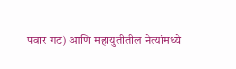पवार गट) आणि महायुतीतील नेत्यांमध्ये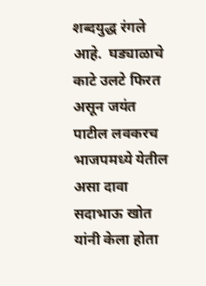शब्दयुद्ध रंगले आहे.  घड्याळाचे काटे उलटे फिरत असून जयंत पाटील लवकरच भाजपमध्ये येतील असा दावा सदाभाऊ खोत यांनी केला होता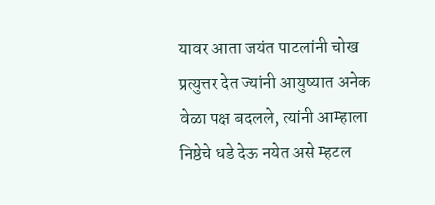यावर आता जयंत पाटलांनी चोख प्रत्युत्तर देत ज्यांनी आयुष्यात अनेक वेळा पक्ष बदलले, त्यांनी आम्हाला निष्ठेचे धडे देऊ नयेत असे म्हटल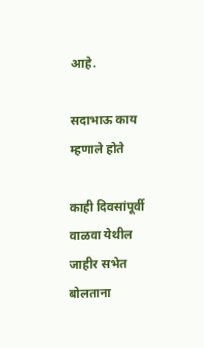आहे.

सदाभाऊ काय म्हणाले होते

काही दिवसांपूर्वी वाळवा येथील जाहीर सभेत बोलताना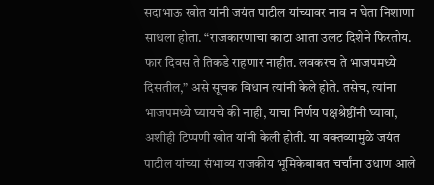सदाभाऊ खोत यांनी जयंत पाटील यांच्यावर नाव न घेता निशाणा साधला होता. “राजकारणाचा काटा आता उलट दिशेने फिरतोय. फार दिवस ते तिकडे राहणार नाहीत. लवकरच ते भाजपमध्ये दिसतील,” असे सूचक विधान त्यांनी केले होते. तसेच, त्यांना भाजपमध्ये घ्यायचे की नाही, याचा निर्णय पक्षश्रेष्ठींनी घ्यावा, अशीही टिप्पणी खोत यांनी केली होती. या वक्तव्यामुळे जयंत पाटील यांच्या संभाव्य राजकीय भूमिकेबाबत चर्चांना उधाण आले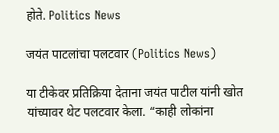होते. Politics News

जयंत पाटलांचा पलटवार (Politics News)

या टीकेवर प्रतिक्रिया देताना जयंत पाटील यांनी खोत यांच्यावर थेट पलटवार केला. “काही लोकांना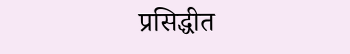प्रसिद्धीत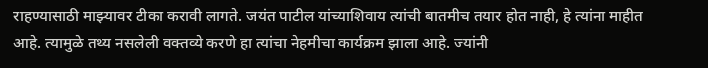राहण्यासाठी माझ्यावर टीका करावी लागते. जयंत पाटील यांच्याशिवाय त्यांची बातमीच तयार होत नाही, हे त्यांना माहीत आहे. त्यामुळे तथ्य नसलेली वक्तव्ये करणे हा त्यांचा नेहमीचा कार्यक्रम झाला आहे. ज्यांनी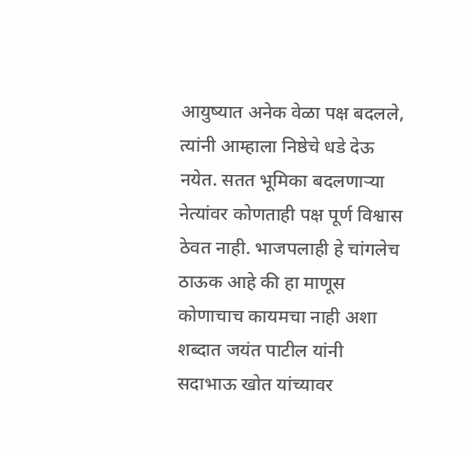आयुष्यात अनेक वेळा पक्ष बदलले, त्यांनी आम्हाला निष्ठेचे धडे देऊ नयेत. सतत भूमिका बदलणाऱ्या नेत्यांवर कोणताही पक्ष पूर्ण विश्वास ठेवत नाही. भाजपलाही हे चांगलेच ठाऊक आहे की हा माणूस कोणाचाच कायमचा नाही अशा शब्दात जयंत पाटील यांनी सदाभाऊ खोत यांच्यावर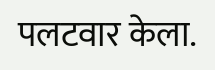पलटवार केला.